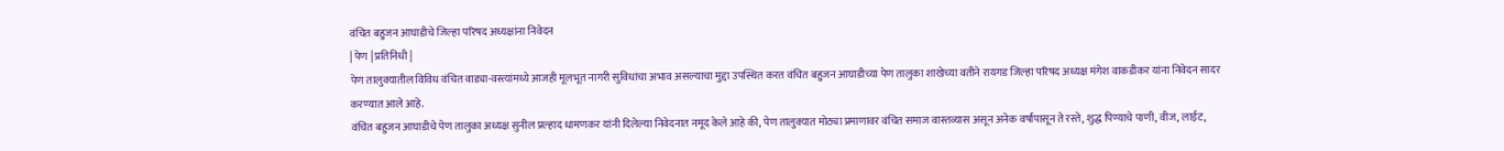वंचित बहुजन आघाडीचे जिल्हा परिषद अध्यक्षांना निवेदन
| पेण | प्रतिनिधी |
पेण तालुक्यातील विविध वंचित वाड्या-वस्त्यांमध्ये आजही मूलभूत नागरी सुविधांचा अभाव असल्याचा मुद्दा उपस्थित करत वंचित बहुजन आघाडीच्या पेण तालुका शाखेच्या वतीने रायगड जिल्हा परिषद अध्यक्ष मंगेश वाकडीकर यांना निवेदन सादर करण्यात आले आहे.
वंचित बहुजन आघाडीचे पेण तालुका अध्यक्ष सुनील प्रल्हाद धामणकर यांनी दिलेल्या निवेदनात नमूद केले आहे की, पेण तालुक्यात मोठ्या प्रमाणावर वंचित समाज वास्तव्यास असून अनेक वर्षांपासून ते रस्ते, शुद्ध पिण्याचे पाणी, वीज, लाईट,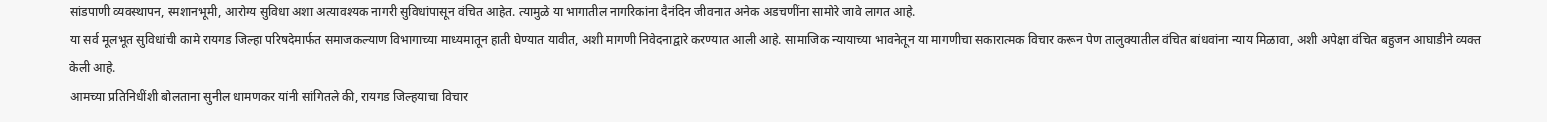सांडपाणी व्यवस्थापन, स्मशानभूमी, आरोग्य सुविधा अशा अत्यावश्यक नागरी सुविधांपासून वंचित आहेत. त्यामुळे या भागातील नागरिकांना दैनंदिन जीवनात अनेक अडचणींना सामोरे जावे लागत आहे.
या सर्व मूलभूत सुविधांची कामे रायगड जिल्हा परिषदेमार्फत समाजकल्याण विभागाच्या माध्यमातून हाती घेण्यात यावीत, अशी मागणी निवेदनाद्वारे करण्यात आली आहे. सामाजिक न्यायाच्या भावनेतून या मागणीचा सकारात्मक विचार करून पेण तालुक्यातील वंचित बांधवांना न्याय मिळावा, अशी अपेक्षा वंचित बहुजन आघाडीने व्यक्त केली आहे.
आमच्या प्रतिनिधींशी बोलताना सुनील धामणकर यांनी सांगितले की, रायगड जिल्हयाचा विचार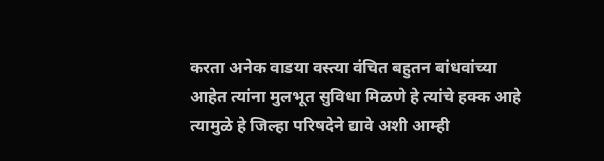करता अनेक वाडया वस्त्या वंचित बहुतन बांधवांच्या आहेत त्यांना मुलभूत सुविधा मिळणे हे त्यांचे हक्क आहे त्यामुळे हे जिल्हा परिषदेने द्यावे अशी आम्ही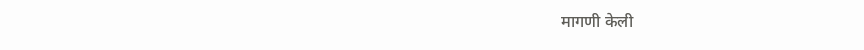मागणी केली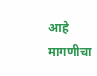आहे मागणीचा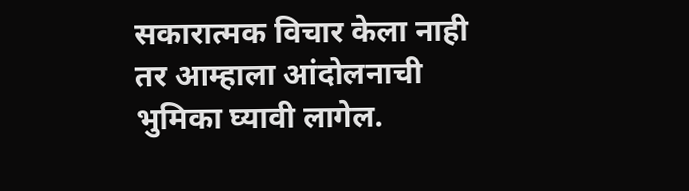सकारात्मक विचार केला नाही तर आम्हाला आंदोलनाची भुमिका घ्यावी लागेल.